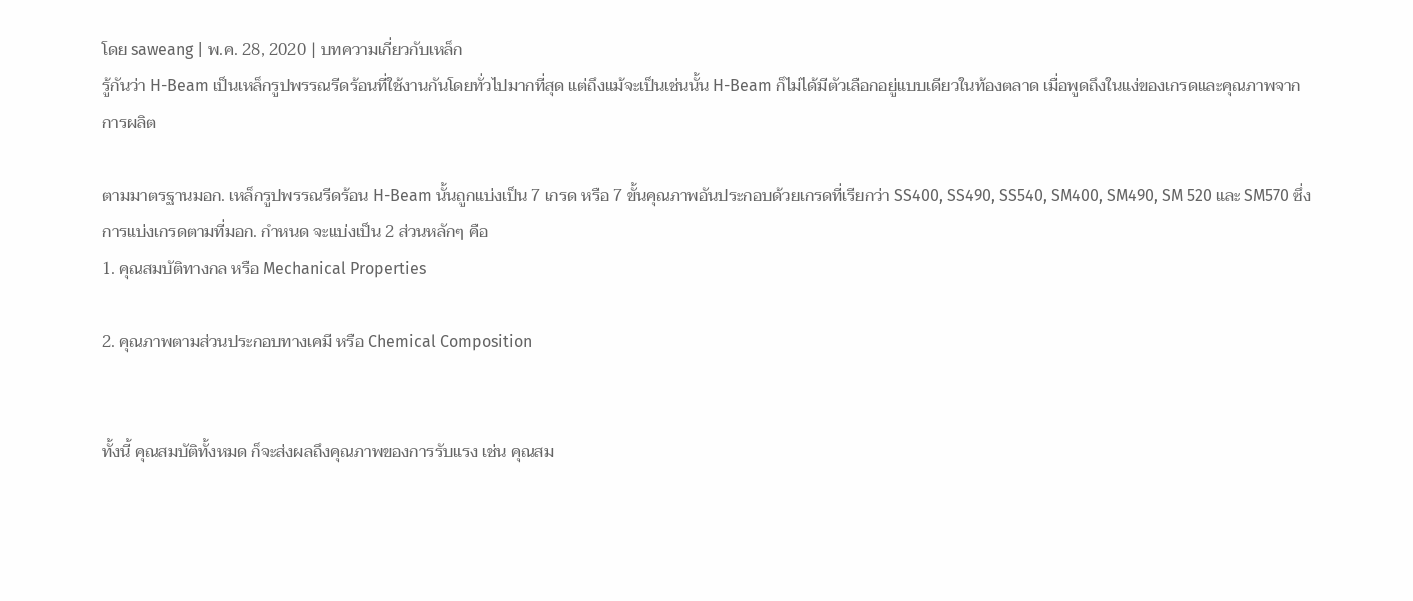โดย saweang | พ.ค. 28, 2020 | บทความเกี่ยวกับเหล็ก
รู้กันว่า H-Beam เป็นเหล็กรูปพรรณรีดร้อนที่ใช้งานกันโดยทั่วไปมากที่สุด แต่ถึงแม้จะเป็นเช่นนั้น H-Beam ก็ไม่ได้มีตัวเลือกอยู่แบบเดียวในท้องตลาด เมื่อพูดถึงในแง่ของเกรดและคุณภาพจากการผลิต

ตามมาตรฐานมอก. เหล็กรูปพรรณรีดร้อน H-Beam นั้นถูกแบ่งเป็น 7 เกรด หรือ 7 ขั้นคุณภาพอันประกอบด้วยเกรดที่เรียกว่า SS400, SS490, SS540, SM400, SM490, SM 520 และ SM570 ซึ่งการแบ่งเกรดตามที่มอก. กำหนด จะแบ่งเป็น 2 ส่วนหลักๆ คือ
1. คุณสมบัติทางกล หรือ Mechanical Properties

2. คุณภาพตามส่วนประกอบทางเคมี หรือ Chemical Composition


ทั้งนี้ คุณสมบัติทั้งหมด ก็จะส่งผลถึงคุณภาพของการรับแรง เช่น คุณสม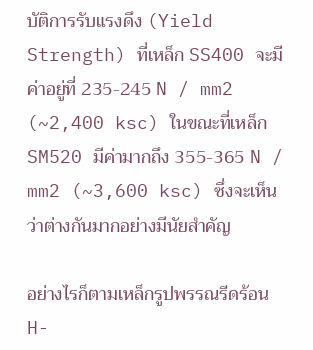บัติการรับแรงดึง (Yield Strength) ที่เหล็ก SS400 จะมีค่าอยู่ที่ 235-245 N / mm2 (~2,400 ksc) ในขณะที่เหล็ก SM520 มีค่ามากถึง 355-365 N / mm2 (~3,600 ksc) ซึ่งจะเห็นว่าต่างกันมากอย่างมีนัยสำคัญ

อย่างไรก็ตามเหล็กรูปพรรณรีดร้อน H-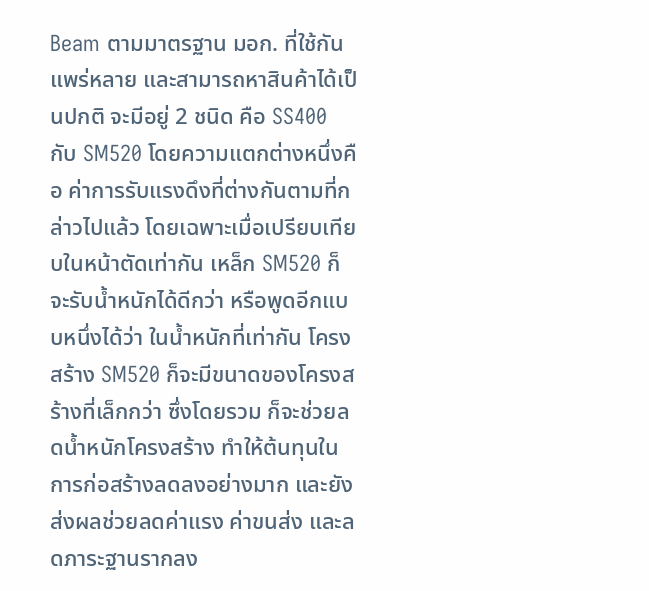Beam ตามมาตรฐาน มอก. ที่ใช้กันแพร่หลาย และสามารถหาสินค้าได้เป็นปกติ จะมีอยู่ 2 ชนิด คือ SS400 กับ SM520 โดยความแตกต่างหนึ่งคือ ค่าการรับแรงดึงที่ต่างกันตามที่กล่าวไปแล้ว โดยเฉพาะเมื่อเปรียบเทียบในหน้าตัดเท่ากัน เหล็ก SM520 ก็จะรับน้ำหนักได้ดีกว่า หรือพูดอีกแบบหนึ่งได้ว่า ในน้ำหนักที่เท่ากัน โครงสร้าง SM520 ก็จะมีขนาดของโครงสร้างที่เล็กกว่า ซึ่งโดยรวม ก็จะช่วยลดน้ำหนักโครงสร้าง ทำให้ต้นทุนในการก่อสร้างลดลงอย่างมาก และยังส่งผลช่วยลดค่าแรง ค่าขนส่ง และลดภาระฐานรากลง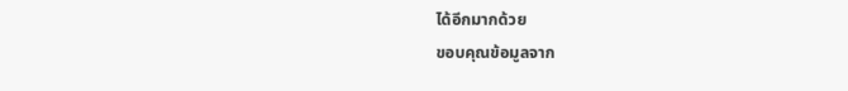ได้อีกมากด้วย
ขอบคุณข้อมูลจาก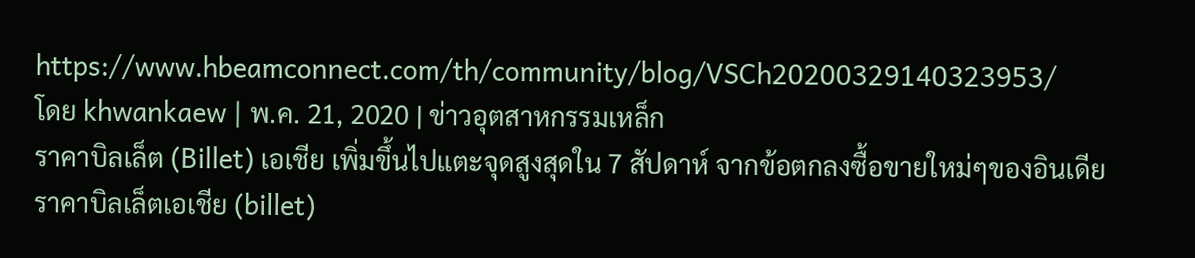https://www.hbeamconnect.com/th/community/blog/VSCh20200329140323953/
โดย khwankaew | พ.ค. 21, 2020 | ข่าวอุตสาหกรรมเหล็ก
ราคาบิลเล็ต (Billet) เอเชีย เพิ่มขึ้นไปแตะจุดสูงสุดใน 7 สัปดาห์ จากข้อตกลงซื้อขายใหม่ๆของอินเดีย
ราคาบิลเล็ตเอเชีย (billet)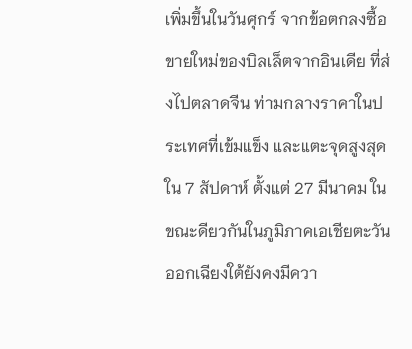เพิ่มขึ้นในวันศุกร์ จากข้อตกลงซื้อขายใหม่ของบิลเล็ตจากอินเดีย ที่ส่งไปตลาดจีน ท่ามกลางราคาในประเทศที่เข้มแข็ง และแตะจุดสูงสุดใน 7 สัปดาห์ ตั้งแต่ 27 มีนาคม ในขณะดียวกันในภูมิภาคเอเชียตะวันออกเฉียงใต้ยังคงมีควา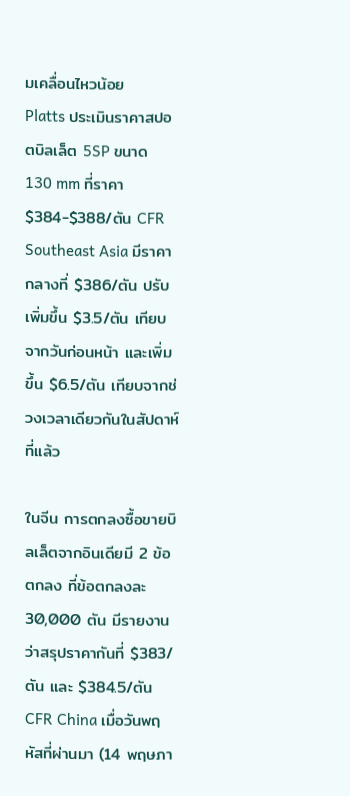มเคลื่อนไหวน้อย
Platts ประเมินราคาสปอตบิลเล็ต 5SP ขนาด 130 mm ที่ราคา $384-$388/ตัน CFR Southeast Asia มีราคากลางที่ $386/ตัน ปรับเพิ่มขึ้น $3.5/ตัน เทียบจากวันก่อนหน้า และเพิ่มขึ้น $6.5/ตัน เทียบจากช่วงเวลาเดียวกันในสัปดาห์ที่แล้ว

ในจีน การตกลงซื้อขายบิลเล็ตจากอินเดียมี 2 ข้อตกลง ที่ข้อตกลงละ 30,000 ตัน มีรายงานว่าสรุปราคากันที่ $383/ตัน และ $384.5/ตัน CFR China เมื่อวันพฤหัสที่ผ่านมา (14 พฤษภา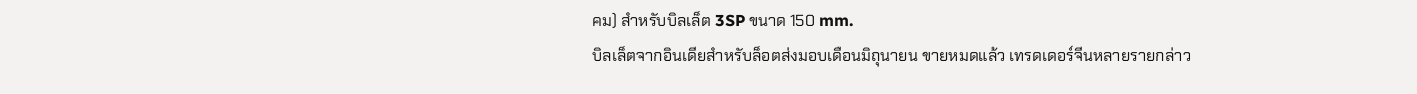คม) สำหรับบิลเล็ต 3SP ขนาด 150 mm.
บิลเล็ตจากอินเดียสำหรับล็อตส่งมอบเดือนมิถุนายน ขายหมดแล้ว เทรดเดอร์จีนหลายรายกล่าว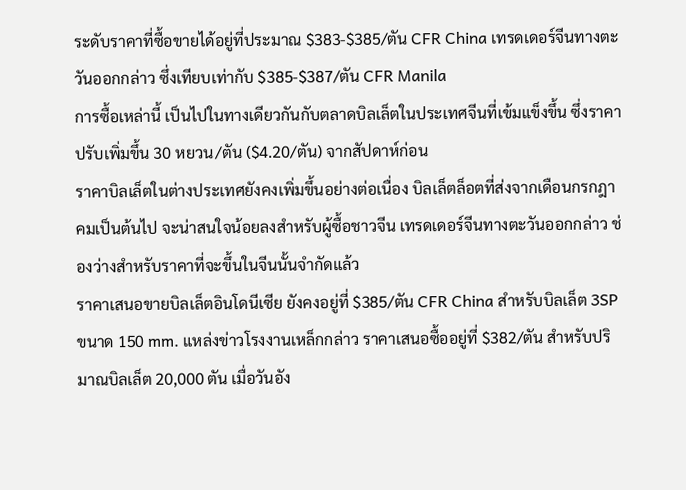ระดับราคาที่ซื้อขายได้อยู่ที่ประมาณ $383-$385/ตัน CFR China เทรดเดอร์จีนทางตะวันออกกล่าว ซึ่งเทียบเท่ากับ $385-$387/ตัน CFR Manila
การซื้อเหล่านี้ เป็นไปในทางเดียวกันกับตลาดบิลเล็ตในประเทศจีนที่เข้มแข็งขึ้น ซึ่งราคาปรับเพิ่มขึ้น 30 หยวน/ตัน ($4.20/ตัน) จากสัปดาห์ก่อน
ราคาบิลเล็ตในต่างประเทศยังคงเพิ่มขึ้นอย่างต่อเนื่อง บิลเล็ตล็อตที่ส่งจากเดือนกรกฎาคมเป็นต้นไป จะน่าสนใจน้อยลงสำหรับผู้ซื้อชาวจีน เทรดเดอร์จีนทางตะวันออกกล่าว ช่องว่างสำหรับราคาที่จะขึ้นในจีนนั้นจำกัดแล้ว
ราคาเสนอขายบิลเล็ตอินโดนีเซีย ยังคงอยู่ที่ $385/ตัน CFR China สำหรับบิลเล็ต 3SP ขนาด 150 mm. แหล่งข่าวโรงงานเหล็กกล่าว ราคาเสนอซื้ออยู่ที่ $382/ตัน สำหรับปริมาณบิลเล็ต 20,000 ตัน เมื่อวันอัง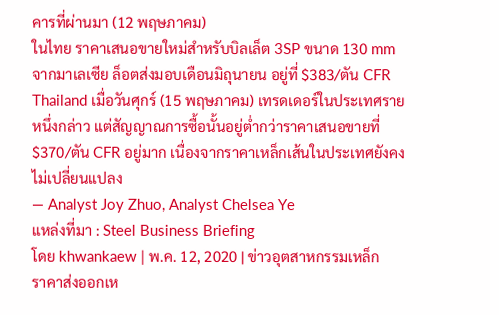คารที่ผ่านมา (12 พฤษภาคม)
ในไทย ราคาเสนอขายใหม่สำหรับบิลเล็ต 3SP ขนาด 130 mm จากมาเลเซีย ล็อตส่งมอบเดือนมิถุนายน อยู่ที่ $383/ตัน CFR Thailand เมื่อวันศุกร์ (15 พฤษภาคม) เทรดเดอร์ในประเทศรายหนึ่งกล่าว แต่สัญญาณการซื้อนั้นอยู่ต่ำกว่าราคาเสนอขายที่ $370/ตัน CFR อยู่มาก เนื่องจากราคาเหล็กเส้นในประเทศยังคงไม่เปลี่ยนแปลง
— Analyst Joy Zhuo, Analyst Chelsea Ye
แหล่งที่มา : Steel Business Briefing
โดย khwankaew | พ.ค. 12, 2020 | ข่าวอุตสาหกรรมเหล็ก
ราคาส่งออกเห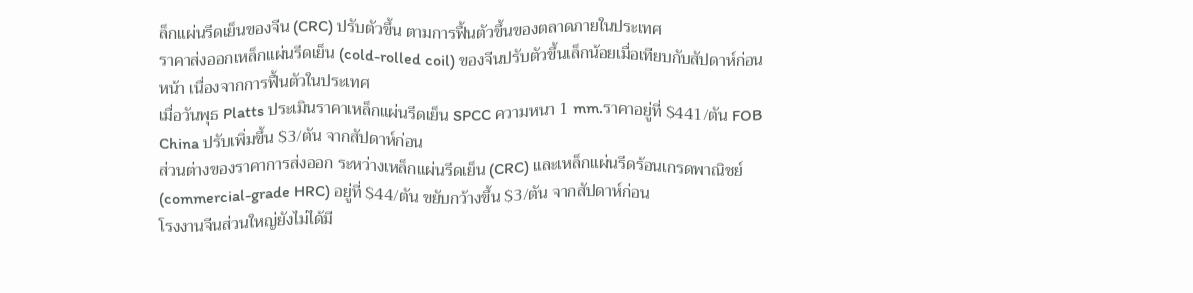ล็กแผ่นรีดเย็นของจีน (CRC) ปรับตัวขึ้น ตามการฟื้นตัวขึ้นของตลาดภายในประเทศ
ราคาส่งออกเหล็กแผ่นรีดเย็น (cold-rolled coil) ของจีนปรับตัวขึ้นเล็กน้อยเมื่อเทียบกับสัปดาห์ก่อนหน้า เนื่องจากการฟื้นตัวในประเทศ
เมื่อวันพุธ Platts ประเมินราคาเหล็กแผ่นรีดเย็น SPCC ความหนา 1 mm.ราคาอยู่ที่ $441/ตัน FOB China ปรับเพิ่มขึ้น $3/ตัน จากสัปดาห์ก่อน
ส่วนต่างของราคาการส่งออก ระหว่างเหล็กแผ่นรีดเย็น (CRC) และเหล็กแผ่นรีดร้อนเกรดพาณิชย์ (commercial-grade HRC) อยู่ที่ $44/ตัน ขยับกว้างขึ้น $3/ตัน จากสัปดาห์ก่อน
โรงงานจีนส่วนใหญ่ยังไม่ได้มี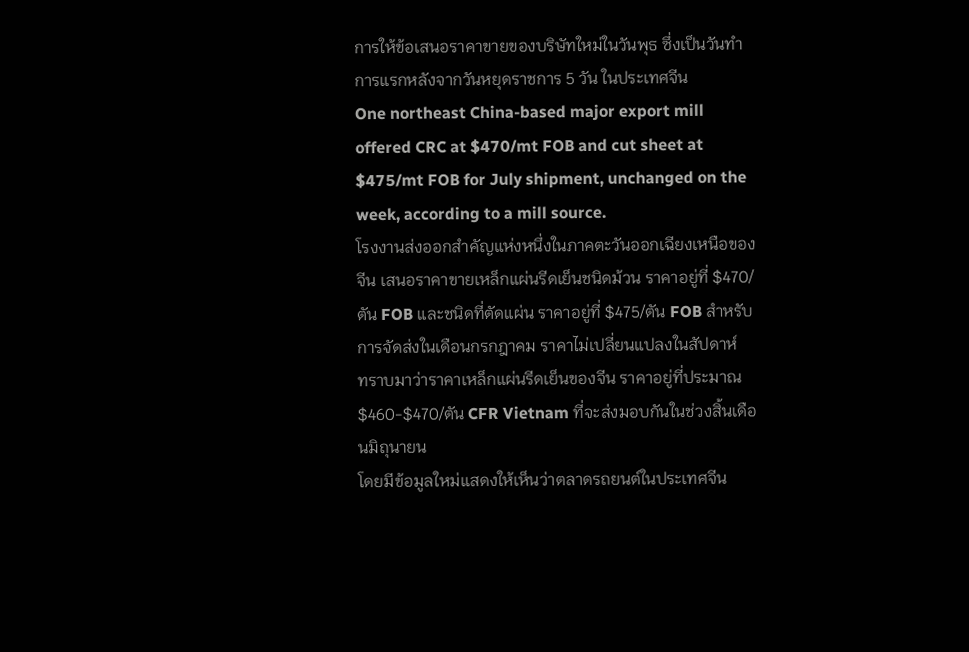การให้ข้อเสนอราคาขายของบริษัทใหม่ในวันพุธ ซึ่งเป็นวันทำการแรกหลังจากวันหยุดราชการ 5 วัน ในประเทศจีน
One northeast China-based major export mill offered CRC at $470/mt FOB and cut sheet at $475/mt FOB for July shipment, unchanged on the week, according to a mill source.
โรงงานส่งออกสำคัญแห่งหนึ่งในภาคตะวันออกเฉียงเหนือของจีน เสนอราคาขายเหล็กแผ่นรีดเย็นชนิดม้วน ราคาอยู่ที่ $470/ตัน FOB และชนิดที่ตัดแผ่น ราคาอยู่ที่ $475/ตัน FOB สำหรับการจัดส่งในเดือนกรกฎาคม ราคาไม่เปลี่ยนแปลงในสัปดาห์
ทราบมาว่าราคาเหล็กแผ่นรีดเย็นของจีน ราคาอยู่ที่ประมาณ $460-$470/ตัน CFR Vietnam ที่จะส่งมอบกันในช่วงสิ้นเดือนมิถุนายน
โดยมีข้อมูลใหม่แสดงให้เห็นว่าตลาดรถยนต์ในประเทศจีน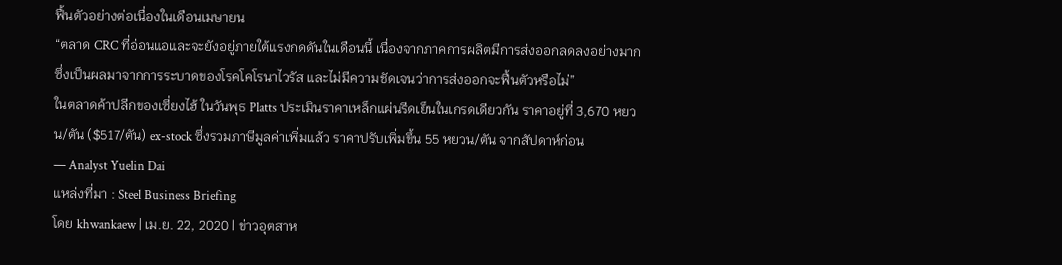ฟื้นตัวอย่างต่อเนื่องในเดือนเมษายน
“ตลาด CRC ที่อ่อนแอและจะยังอยู่ภายใต้แรงกดดันในเดือนนี้ เนื่องจากภาคการผลิตมีการส่งออกลดลงอย่างมาก ซึ่งเป็นผลมาจากการระบาดของโรคโคโรนาไวรัส และไม่มีความชัดเจนว่าการส่งออกจะฟื้นตัวหรือไม่”
ในตลาดค้าปลีกของเซี่ยงไฮ้ ในวันพุธ Platts ประเมินราคาเหล็กแผ่นรีดเย็นในเกรดเดียวกัน ราคาอยู่ที่ 3,670 หยวน/ตัน ($517/ตัน) ex-stock ซึ่งรวมภาษีมูลค่าเพิ่มแล้ว ราคาปรับเพิ่มขึ้น 55 หยวน/ตัน จากสัปดาห์ก่อน
— Analyst Yuelin Dai
แหล่งที่มา : Steel Business Briefing
โดย khwankaew | เม.ย. 22, 2020 | ข่าวอุตสาห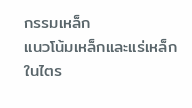กรรมเหล็ก
แนวโน้มเหล็กและแร่เหล็กในไตร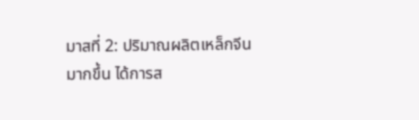มาสที่ 2: ปริมาณผลิตเหล็กจีนมากขึ้น ได้การส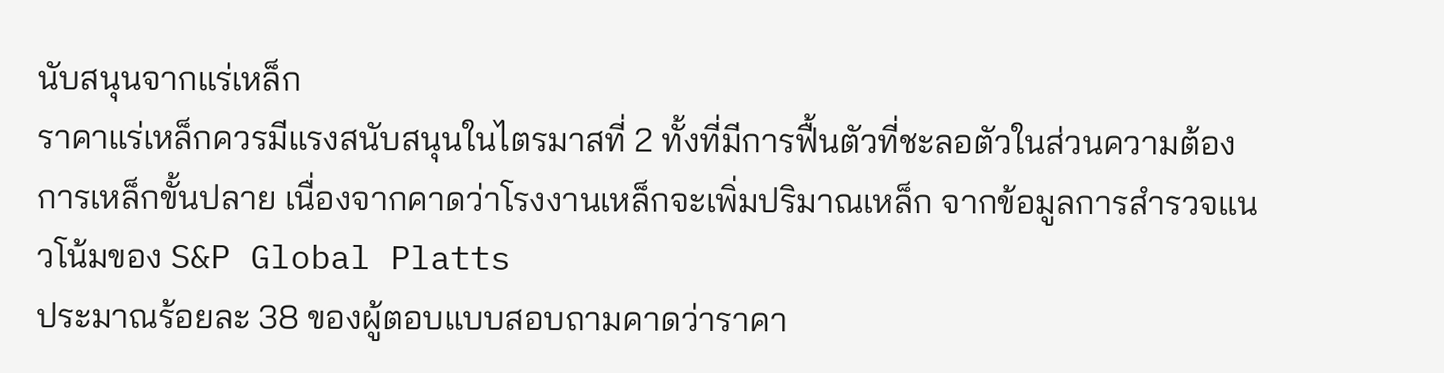นับสนุนจากแร่เหล็ก
ราคาแร่เหล็กควรมีแรงสนับสนุนในไตรมาสที่ 2 ทั้งที่มีการฟื้นตัวที่ชะลอตัวในส่วนความต้องการเหล็กขั้นปลาย เนื่องจากคาดว่าโรงงานเหล็กจะเพิ่มปริมาณเหล็ก จากข้อมูลการสำรวจแนวโน้มของ S&P Global Platts
ประมาณร้อยละ 38 ของผู้ตอบแบบสอบถามคาดว่าราคา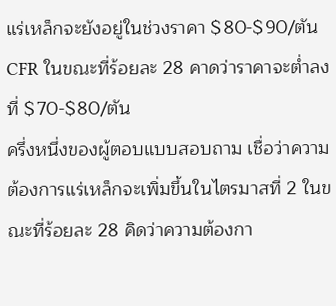แร่เหล็กจะยังอยู่ในช่วงราคา $80-$90/ตัน CFR ในขณะที่ร้อยละ 28 คาดว่าราคาจะต่ำลงที่ $70-$80/ตัน
ครึ่งหนึ่งของผู้ตอบแบบสอบถาม เชื่อว่าความต้องการแร่เหล็กจะเพิ่มขึ้นในไตรมาสที่ 2 ในขณะที่ร้อยละ 28 คิดว่าความต้องกา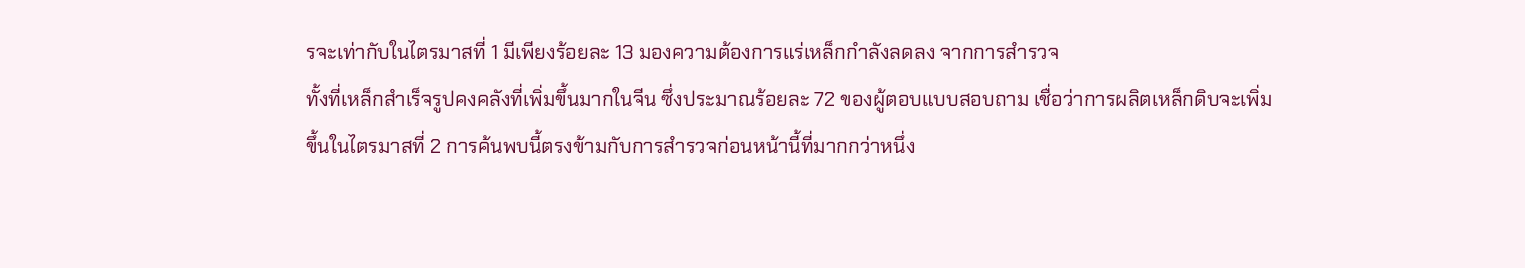รจะเท่ากับในไตรมาสที่ 1 มีเพียงร้อยละ 13 มองความต้องการแร่เหล็กกำลังลดลง จากการสำรวจ
ทั้งที่เหล็กสำเร็จรูปคงคลังที่เพิ่มขึ้นมากในจีน ซึ่งประมาณร้อยละ 72 ของผู้ตอบแบบสอบถาม เชื่อว่าการผลิตเหล็กดิบจะเพิ่มขึ้นในไตรมาสที่ 2 การค้นพบนี้ตรงข้ามกับการสำรวจก่อนหน้านี้ที่มากกว่าหนึ่ง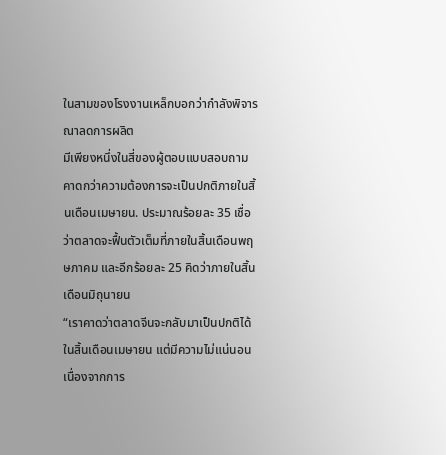ในสามของโรงงานเหล็กบอกว่ากำลังพิจารณาลดการผลิต
มีเพียงหนึ่งในสี่ของผู้ตอบแบบสอบถามคาดกว่าความต้องการจะเป็นปกติภายในสิ้นเดือนเมษายน. ประมาณร้อยละ 35 เชื่อว่าตลาดจะฟื้นตัวเต็มที่ภายในสิ้นเดือนพฤษภาคม และอีกร้อยละ 25 คิดว่าภายในสิ้นเดือนมิถุนายน
“เราคาดว่าตลาดจีนจะกลับมาเป็นปกติได้ในสิ้นเดือนเมษายน แต่มีความไม่แน่นอนเนื่องจากการ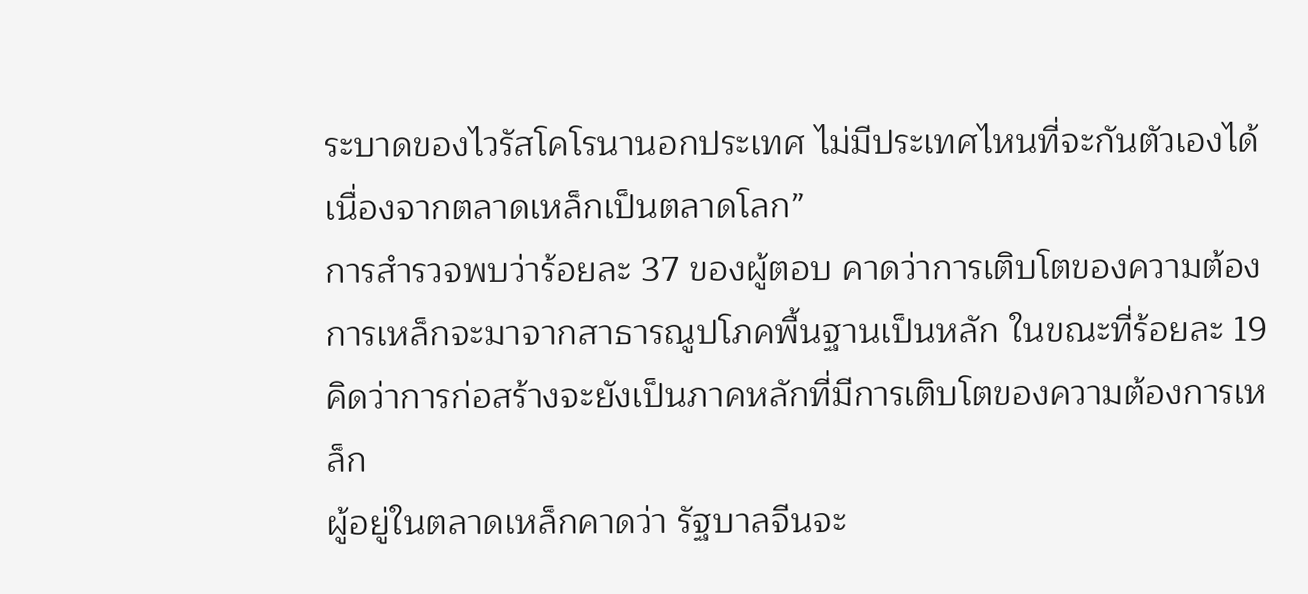ระบาดของไวรัสโคโรนานอกประเทศ ไม่มีประเทศไหนที่จะกันตัวเองได้ เนื่องจากตลาดเหล็กเป็นตลาดโลก”
การสำรวจพบว่าร้อยละ 37 ของผู้ตอบ คาดว่าการเติบโตของความต้องการเหล็กจะมาจากสาธารณูปโภคพื้นฐานเป็นหลัก ในขณะที่ร้อยละ 19 คิดว่าการก่อสร้างจะยังเป็นภาคหลักที่มีการเติบโตของความต้องการเหล็ก
ผู้อยู่ในตลาดเหล็กคาดว่า รัฐบาลจีนจะ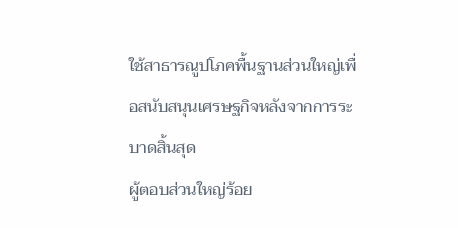ใช้สาธารณูปโภคพื้นฐานส่วนใหญ่เพื่อสนับสนุนเศรษฐกิจหลังจากการระบาดสิ้นสุด
ผู้ตอบส่วนใหญ่ร้อย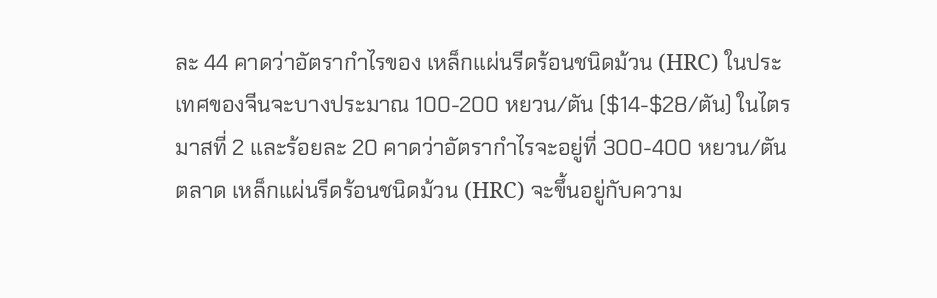ละ 44 คาดว่าอัตรากำไรของ เหล็กแผ่นรีดร้อนชนิดม้วน (HRC) ในประเทศของจีนจะบางประมาณ 100-200 หยวน/ตัน ($14-$28/ตัน) ในไตรมาสที่ 2 และร้อยละ 20 คาดว่าอัตรากำไรจะอยู่ที่ 300-400 หยวน/ตัน
ตลาด เหล็กแผ่นรีดร้อนชนิดม้วน (HRC) จะขึ้นอยู่กับความ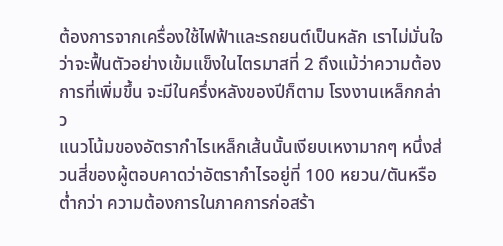ต้องการจากเครื่องใช้ไฟฟ้าและรถยนต์เป็นหลัก เราไม่มั่นใจว่าจะฟื้นตัวอย่างเข้มแข็งในไตรมาสที่ 2 ถึงแม้ว่าความต้องการที่เพิ่มขึ้น จะมีในครึ่งหลังของปีก็ตาม โรงงานเหล็กกล่าว
แนวโน้มของอัตรากำไรเหล็กเส้นนั้นเงียบเหงามากๆ หนึ่งส่วนสี่ของผู้ตอบคาดว่าอัตรากำไรอยู่ที่ 100 หยวน/ตันหรือต่ำกว่า ความต้องการในภาคการก่อสร้า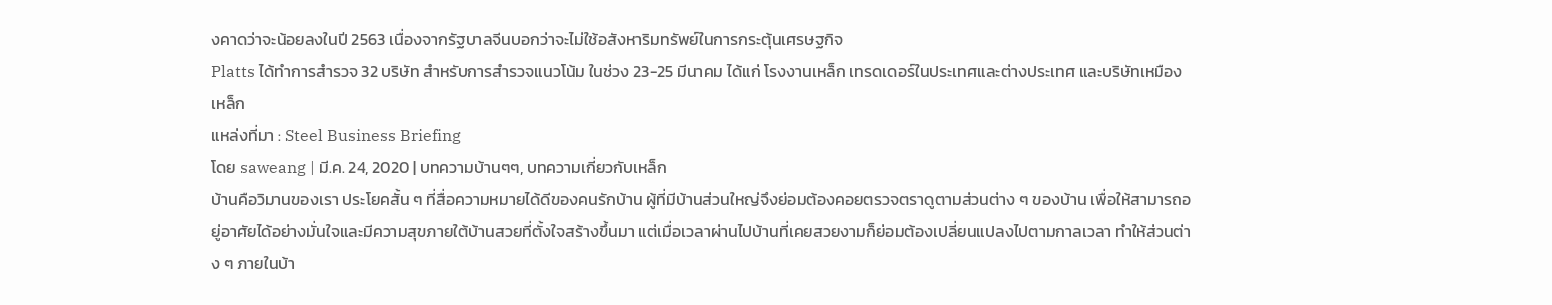งคาดว่าจะน้อยลงในปี 2563 เนื่องจากรัฐบาลจีนบอกว่าจะไม่ใช้อสังหาริมทรัพย์ในการกระตุ้นเศรษฐกิจ
Platts ได้ทำการสำรวจ 32 บริษัท สำหรับการสำรวจแนวโน้ม ในช่วง 23-25 มีนาคม ได้แก่ โรงงานเหล็ก เทรดเดอร์ในประเทศและต่างประเทศ และบริษัทเหมืองเหล็ก
แหล่งที่มา : Steel Business Briefing
โดย saweang | มี.ค. 24, 2020 | บทความบ้านๆๆ, บทความเกี่ยวกับเหล็ก
บ้านคือวิมานของเรา ประโยคสั้น ๆ ที่สื่อความหมายได้ดีของคนรักบ้าน ผู้ที่มีบ้านส่วนใหญ่จึงย่อมต้องคอยตรวจตราดูตามส่วนต่าง ๆ ของบ้าน เพื่อให้สามารถอยู่อาศัยได้อย่างมั่นใจและมีความสุขภายใต้บ้านสวยที่ตั้งใจสร้างขึ้นมา แต่เมื่อเวลาผ่านไปบ้านที่เคยสวยงามก็ย่อมต้องเปลี่ยนแปลงไปตามกาลเวลา ทำให้ส่วนต่าง ๆ ภายในบ้า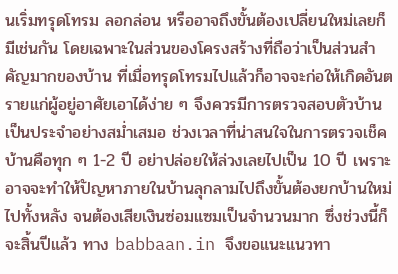นเริ่มทรุดโทรม ลอกล่อน หรืออาจถึงขั้นต้องเปลี่ยนใหม่เลยก็มีเช่นกัน โดยเฉพาะในส่วนของโครงสร้างที่ถือว่าเป็นส่วนสำคัญมากของบ้าน ที่เมื่อทรุดโทรมไปแล้วก็อาจจะก่อให้เกิดอันตรายแก่ผู้อยู่อาศัยเอาได้ง่าย ๆ จึงควรมีการตรวจสอบตัวบ้านเป็นประจำอย่างสม่ำเสมอ ช่วงเวลาที่น่าสนใจในการตรวจเช็คบ้านคือทุก ๆ 1-2 ปี อย่าปล่อยให้ล่วงเลยไปเป็น 10 ปี เพราะอาจจะทำให้ปัญหาภายในบ้านลุกลามไปถึงขั้นต้องยกบ้านใหม่ไปทั้งหลัง จนต้องเสียเงินซ่อมแซมเป็นจำนวนมาก ซึ่งช่วงนี้ก็จะสิ้นปีแล้ว ทาง babbaan.in จึงขอแนะแนวทา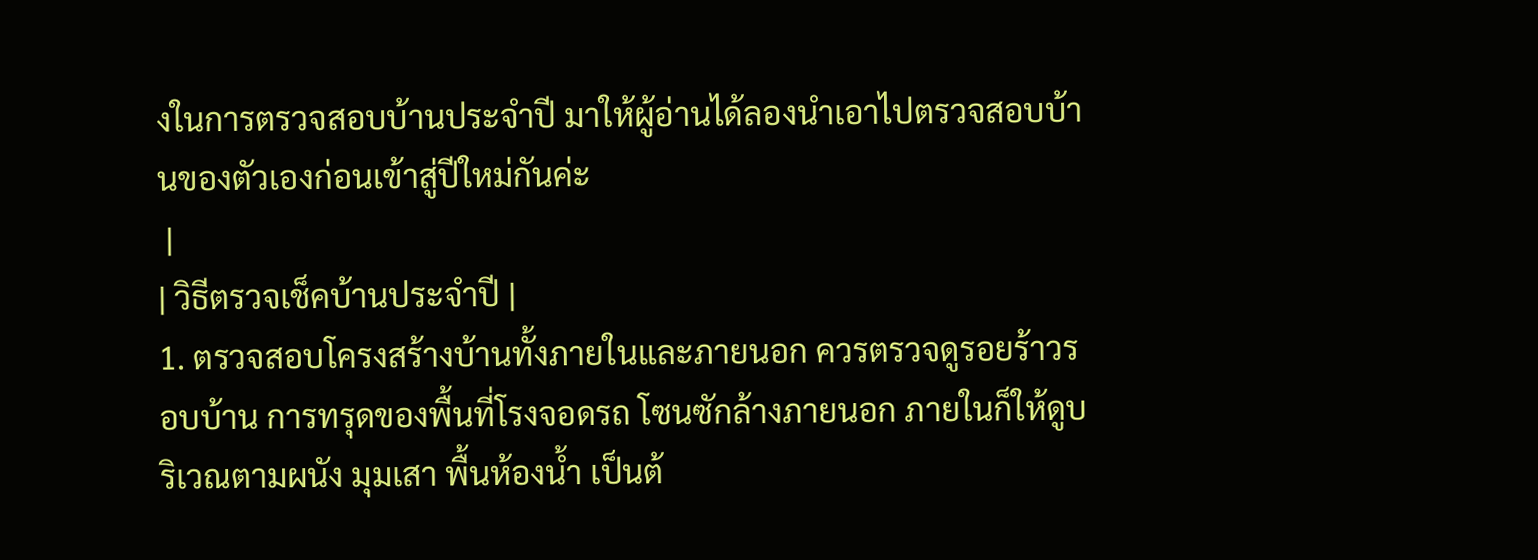งในการตรวจสอบบ้านประจำปี มาให้ผู้อ่านได้ลองนำเอาไปตรวจสอบบ้านของตัวเองก่อนเข้าสู่ปีใหม่กันค่ะ
 |
| วิธีตรวจเช็คบ้านประจำปี |
1. ตรวจสอบโครงสร้างบ้านทั้งภายในและภายนอก ควรตรวจดูรอยร้าวรอบบ้าน การทรุดของพื้นที่โรงจอดรถ โซนซักล้างภายนอก ภายในก็ให้ดูบริเวณตามผนัง มุมเสา พื้นห้องน้ำ เป็นต้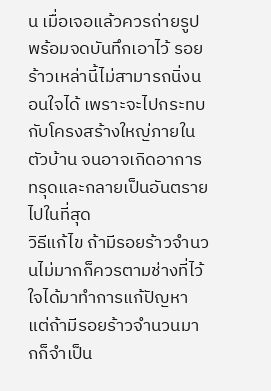น เมื่อเจอแล้วควรถ่ายรูปพร้อมจดบันทึกเอาไว้ รอยร้าวเหล่านี้ไม่สามารถนิ่งนอนใจได้ เพราะจะไปกระทบกับโครงสร้างใหญ่ภายในตัวบ้าน จนอาจเกิดอาการทรุดและกลายเป็นอันตรายไปในที่สุด
วิธีแก้ไข ถ้ามีรอยร้าวจำนวนไม่มากก็ควรตามช่างที่ไว้ใจได้มาทำการแก้ปัญหา แต่ถ้ามีรอยร้าวจำนวนมากก็จำเป็น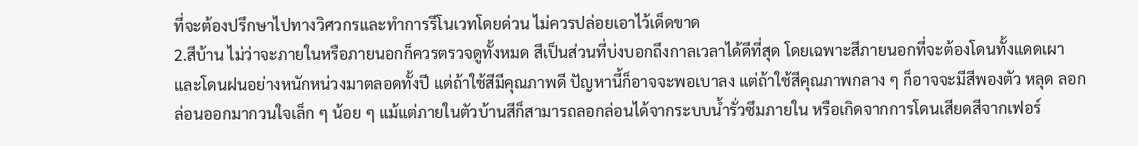ที่จะต้องปรึกษาไปทางวิศวกรและทำการรีโนเวทโดยด่วน ไม่ควรปล่อยเอาไว้เด็ดขาด
2.สีบ้าน ไม่ว่าจะภายในหรือภายนอกก็ควรตรวจดูทั้งหมด สีเป็นส่วนที่บ่งบอกถึงกาลเวลาได้ดีที่สุด โดยเฉพาะสีภายนอกที่จะต้องโดนทั้งแดดเผาและโดนฝนอย่างหนักหน่วงมาตลอดทั้งปี แต่ถ้าใช้สีมีคุณภาพดี ปัญหานี้ก็อาจจะพอเบาลง แต่ถ้าใช้สีคุณภาพกลาง ๆ ก็อาจจะมีสีพองตัว หลุด ลอกล่อนออกมากวนใจเล็ก ๆ น้อย ๆ แม้แต่ภายในตัวบ้านสีก็สามารถลอกล่อนได้จากระบบน้ำรั่วซึมภายใน หรือเกิดจากการโดนเสียดสีจากเฟอร์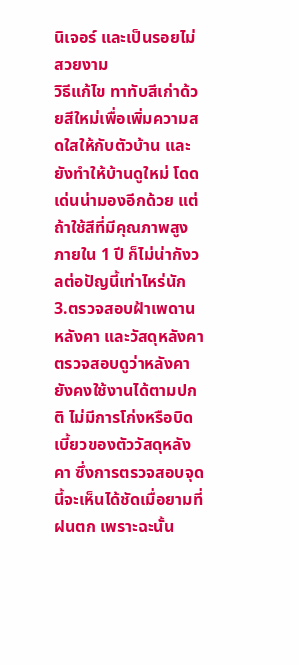นิเจอร์ และเป็นรอยไม่สวยงาม
วิธีแก้ไข ทาทับสีเก่าด้วยสีใหม่เพื่อเพิ่มความสดใสให้กับตัวบ้าน และยังทำให้บ้านดูใหม่ โดดเด่นน่ามองอีกด้วย แต่ถ้าใช้สีที่มีคุณภาพสูง ภายใน 1 ปี ก็ไม่น่ากังวลต่อปัญนี้เท่าไหร่นัก
3.ตรวจสอบฝ้าเพดาน หลังคา และวัสดุหลังคา ตรวจสอบดูว่าหลังคายังคงใช้งานได้ตามปกติ ไม่มีการโก่งหรือบิดเบี้ยวของตัววัสดุหลังคา ซึ่งการตรวจสอบจุดนี้จะเห็นได้ชัดเมื่อยามที่ฝนตก เพราะฉะนั้น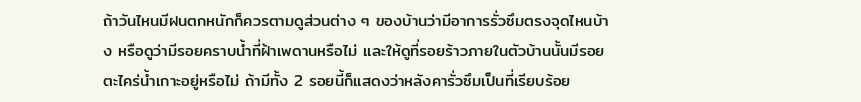ถ้าวันไหนมีฝนตกหนักก็ควรตามดูส่วนต่าง ๆ ของบ้านว่ามีอาการรั่วซึมตรงจุดไหนบ้าง หรือดูว่ามีรอยคราบน้ำที่ฝ้าเพดานหรือไม่ และให้ดูที่รอยร้าวภายในตัวบ้านนั้นมีรอยตะไคร่น้ำเกาะอยู่หรือไม่ ถ้ามีทั้ง 2 รอยนี้ก็แสดงว่าหลังคารั่วซึมเป็นที่เรียบร้อย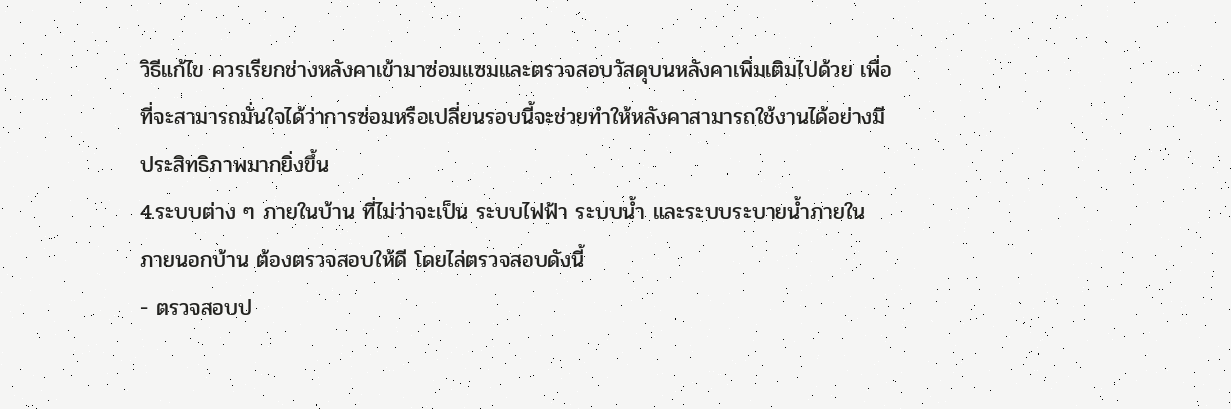วิธีแก้ไข ควรเรียกช่างหลังคาเข้ามาซ่อมแซมและตรวจสอบวัสดุบนหลังคาเพิ่มเติมไปด้วย เพื่อที่จะสามารถมั่นใจได้ว่าการซ่อมหรือเปลี่ยนรอบนี้จะช่วยทำให้หลังคาสามารถใช้งานได้อย่างมีประสิทธิภาพมากยิ่งขึ้น
4.ระบบต่าง ๆ ภายในบ้าน ที่ไม่ว่าจะเป็น ระบบไฟฟ้า ระบบน้ำ และระบบระบายน้ำภายใน ภายนอกบ้าน ต้องตรวจสอบให้ดี โดยไล่ตรวจสอบดังนี้
- ตรวจสอบป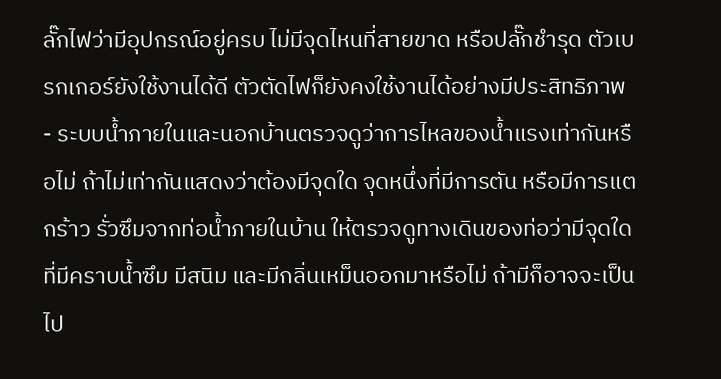ลั๊กไฟว่ามีอุปกรณ์อยู่ครบ ไม่มีจุดไหนที่สายขาด หรือปลั๊กชำรุด ตัวเบรกเกอร์ยังใช้งานได้ดี ตัวตัดไฟก็ยังคงใช้งานได้อย่างมีประสิทธิภาพ
- ระบบน้ำภายในและนอกบ้านตรวจดูว่าการไหลของน้ำแรงเท่ากันหรือไม่ ถ้าไม่เท่ากันแสดงว่าต้องมีจุดใด จุดหนึ่งที่มีการตัน หรือมีการแตกร้าว รั่วซึมจากท่อน้ำภายในบ้าน ให้ตรวจดูทางเดินของท่อว่ามีจุดใดที่มีคราบน้ำซึม มีสนิม และมีกลิ่นเหม็นออกมาหรือไม่ ถ้ามีก็อาจจะเป็นไป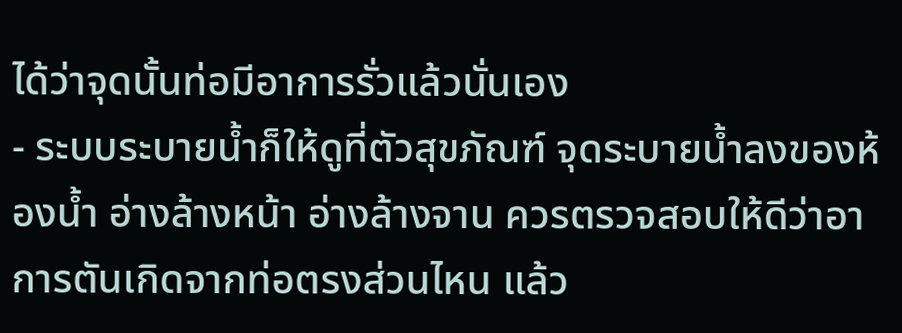ได้ว่าจุดนั้นท่อมีอาการรั่วแล้วนั่นเอง
- ระบบระบายน้ำก็ให้ดูที่ตัวสุขภัณฑ์ จุดระบายน้ำลงของห้องน้ำ อ่างล้างหน้า อ่างล้างจาน ควรตรวจสอบให้ดีว่าอาการตันเกิดจากท่อตรงส่วนไหน แล้ว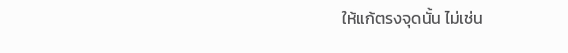ให้แก้ตรงจุดนั้น ไม่เช่น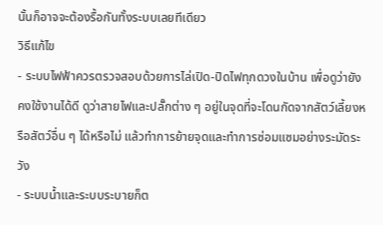นั้นก็อาจจะต้องรื้อกันทั้งระบบเลยทีเดียว
วิธีแก้ไข
- ระบบไฟฟ้าควรตรวจสอบด้วยการไล่เปิด-ปิดไฟทุกดวงในบ้าน เพื่อดูว่ายังคงใช้งานได้ดี ดูว่าสายไฟและปลั๊กต่าง ๆ อยู่ในจุดที่จะโดนกัดจากสัตว์เลี้ยงหรือสัตว์อื่น ๆ ได้หรือไม่ แล้วทำการย้ายจุดและทำการซ่อมแซมอย่างระมัดระวัง
- ระบบน้ำและระบบระบายก็ต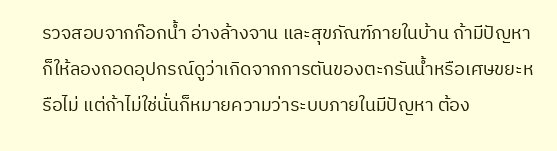รวจสอบจากก๊อกน้ำ อ่างล้างจาน และสุขภัณฑ์ภายในบ้าน ถ้ามีปัญหาก็ให้ลองถอดอุปกรณ์ดูว่าเกิดจากการตันของตะกรันน้ำหรือเศษขยะหรือไม่ แต่ถ้าไม่ใช่นั่นก็หมายความว่าระบบภายในมีปัญหา ต้อง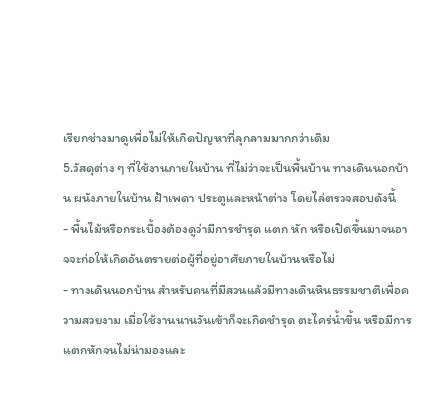เรียกช่างมาดูเพื่อไม่ให้เกิดปัญหาที่ลุกลามมากกว่าเดิม
5.วัสดุต่าง ๆ ที่ใช้งานภายในบ้าน ที่ไม่ว่าจะเป็นพื้นบ้าน ทางเดินนอกบ้าน ผนังภายในบ้าน ฝ้าเพดา ประตูและหน้าต่าง โดยไล่ตรวจสอบดังนี้
- พื้นไม้หรือกระเบื้องต้องดูว่ามีการชำรุด แตก หัก หรือเปิดขึ้นมาจนอาจจะก่อให้เกิดอันตรายต่อผู้ที่อยู่อาศัยภายในบ้านหรือไม่
- ทางเดินนอกบ้าน สำหรับคนที่มีสวนแล้วมีทางเดินหินธรรมชาติเพื่อความสวยงาม เมื่อใช้งานนานวันเข้าก็จะเกิดชำรุด ตะไคร่น้ำขึ้น หรือมีการแตกหักจนไม่น่ามองและ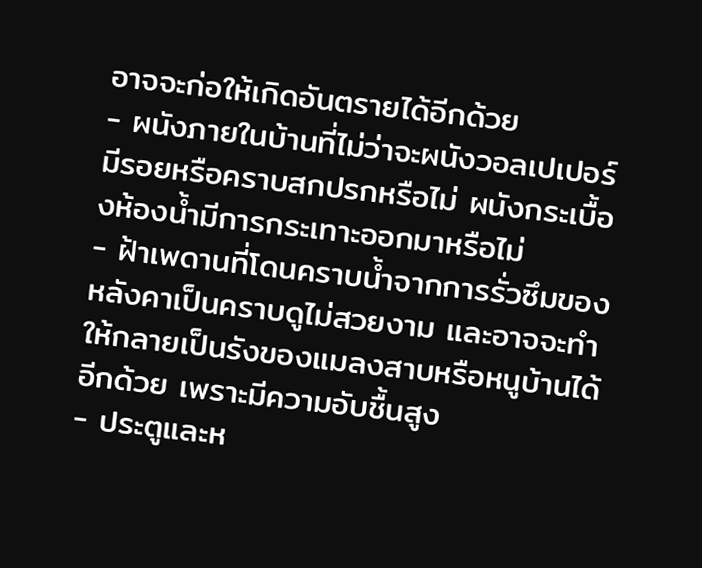อาจจะก่อให้เกิดอันตรายได้อีกด้วย
- ผนังภายในบ้านที่ไม่ว่าจะผนังวอลเปเปอร์มีรอยหรือคราบสกปรกหรือไม่ ผนังกระเบื้องห้องน้ำมีการกระเทาะออกมาหรือไม่
- ฝ้าเพดานที่โดนคราบน้ำจากการรั่วซึมของหลังคาเป็นคราบดูไม่สวยงาม และอาจจะทำให้กลายเป็นรังของแมลงสาบหรือหนูบ้านได้อีกด้วย เพราะมีความอับชื้นสูง
- ประตูและห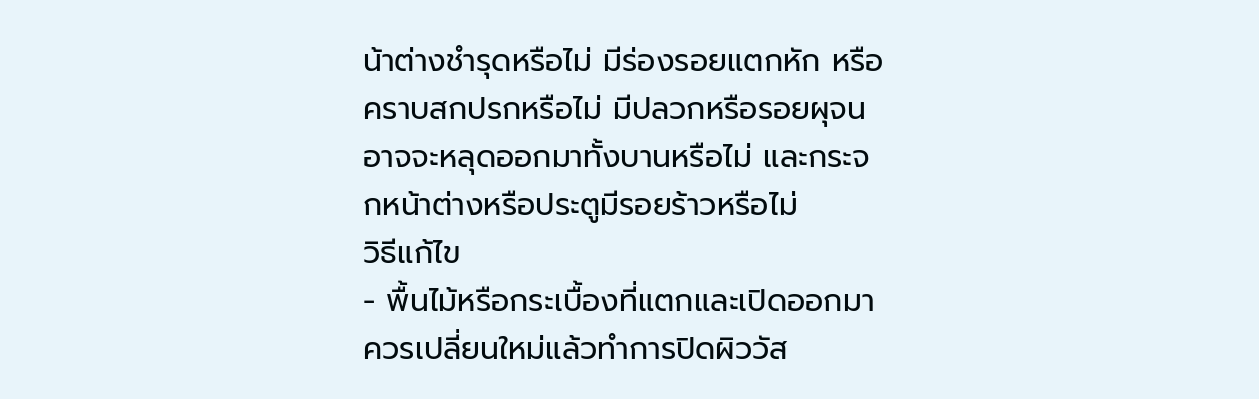น้าต่างชำรุดหรือไม่ มีร่องรอยแตกหัก หรือคราบสกปรกหรือไม่ มีปลวกหรือรอยผุจนอาจจะหลุดออกมาทั้งบานหรือไม่ และกระจกหน้าต่างหรือประตูมีรอยร้าวหรือไม่
วิธีแก้ไข
- พื้นไม้หรือกระเบื้องที่แตกและเปิดออกมา ควรเปลี่ยนใหม่แล้วทำการปิดผิววัส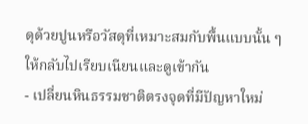ดุด้วยปูนหรือวัสดุที่เหมาะสมกับพื้นแบบนั้น ๆ ให้กลับไปเรียบเนียนและดูเข้ากัน
- เปลี่ยนหินธรรมชาติตรงจุดที่มีปัญหาใหม่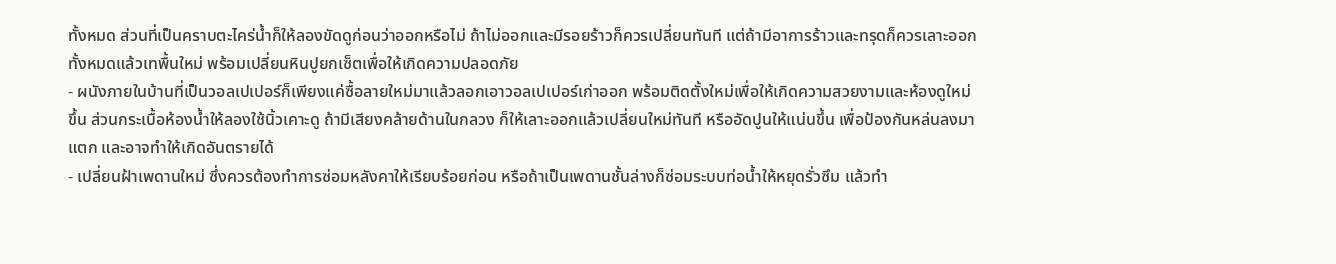ทั้งหมด ส่วนที่เป็นคราบตะไคร่น้ำก็ให้ลองขัดดูก่อนว่าออกหรือไม่ ถ้าไม่ออกและมีรอยร้าวก็ควรเปลี่ยนทันที แต่ถ้ามีอาการร้าวและทรุดก็ควรเลาะออกทั้งหมดแล้วเทพื้นใหม่ พร้อมเปลี่ยนหินปูยกเซ็ตเพื่อให้เกิดความปลอดภัย
- ผนังภายในบ้านที่เป็นวอลเปเปอร์ก็เพียงแค่ซื้อลายใหม่มาแล้วลอกเอาวอลเปเปอร์เก่าออก พร้อมติดตั้งใหม่เพื่อให้เกิดความสวยงามและห้องดูใหม่ขึ้น ส่วนกระเบื้อห้องน้ำให้ลองใช้นิ้วเคาะดู ถ้ามีเสียงคล้ายด้านในกลวง ก็ให้เลาะออกแล้วเปลี่ยนใหม่ทันที หรืออัดปูนให้แน่นขึ้น เพื่อป้องกันหล่นลงมาแตก และอาจทำให้เกิดอันตรายได้
- เปลี่ยนฝ้าเพดานใหม่ ซึ่งควรต้องทำการซ่อมหลังคาให้เรียบร้อยก่อน หรือถ้าเป็นเพดานชั้นล่างก็ซ่อมระบบท่อน้ำให้หยุดรั่วซึม แล้วทำ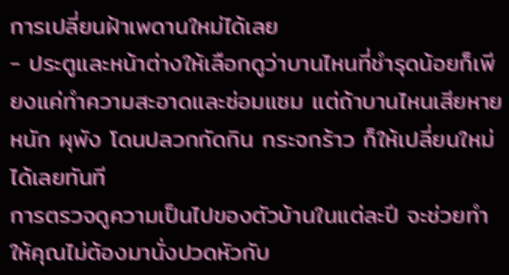การเปลี่ยนฝ้าเพดานใหม่ได้เลย
- ประตูและหน้าต่างให้เลือกดูว่าบานไหนที่ชำรุดน้อยก็เพียงแค่ทำความสะอาดและซ่อมแซม แต่ถ้าบานไหนเสียหายหนัก ผุพัง โดนปลวกกัดกิน กระจกร้าว ก็ให้เปลี่ยนใหม่ได้เลยทันที
การตรวจดูความเป็นไปของตัวบ้านในแต่ละปี จะช่วยทำให้คุณไม่ต้องมานั่งปวดหัวกับ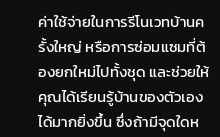ค่าใช้จ่ายในการรีโนเวทบ้านครั้งใหญ่ หรือการซ่อมแซมที่ต้องยกใหม่ไปทั้งชุด และช่วยให้คุณได้เรียนรู้บ้านของตัวเองได้มากยิ่งขึ้น ซึ่งถ้ามีจุดใดห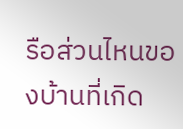รือส่วนไหนของบ้านที่เกิด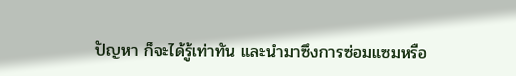ปัญหา ก็จะได้รู้เท่าทัน และนำมาซึงการซ่อมแซมหรือ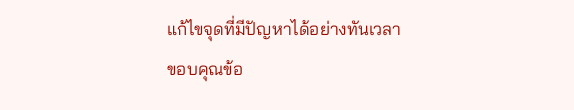แก้ไขจุดที่มีปัญหาได้อย่างทันเวลา
ขอบคุณข้อ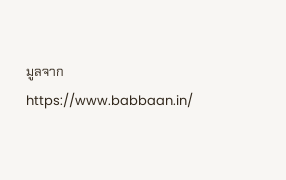มูลจากhttps://www.babbaan.in/